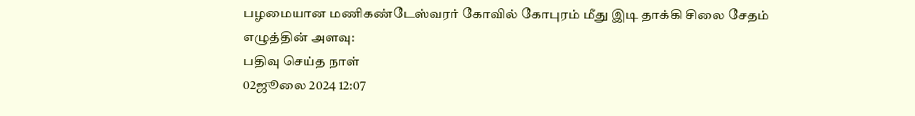பழமையான மணிகண்டேஸ்வரர் கோவில் கோபுரம் மீது இடி தாக்கி சிலை சேதம்
எழுத்தின் அளவு:
பதிவு செய்த நாள்
02ஜூலை 2024 12:07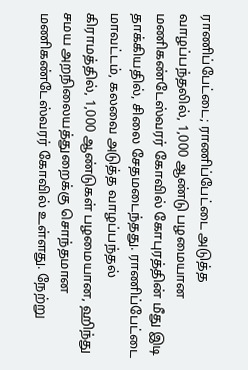ராணிப்பேட்டை; ராணிப்பேட்டை அடுத்த வாழப்பந்தலில், 1,000 ஆண்டு பழமையான மணிகண்டேஸ்வரர் கோவில் கோபுரத்தின் மீது இடி தாக்கியதில், சிலை சேதமடைந்தது. ராணிப்பேட்டை மாவட்டம், கலவை அடுத்த வாழப்பந்தல் கிராமத்தில், 1,000 ஆண்டுகள் பழமையான, ஹிந்து சமய அறநிலையத்துறைக்கு சொந்தமான மணிகண்டேஸ்வரர் கோவில் உள்ளது. நேற்று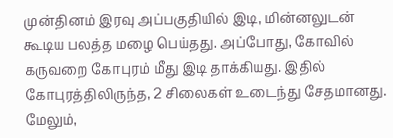முன்தினம் இரவு அப்பகுதியில் இடி, மின்னலுடன் கூடிய பலத்த மழை பெய்தது. அப்போது, கோவில் கருவறை கோபுரம் மீது இடி தாக்கியது. இதில் கோபுரத்திலிருந்த, 2 சிலைகள் உடைந்து சேதமானது. மேலும்,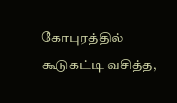கோபுரத்தில் கூடுகட்டி வசித்த,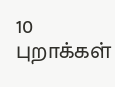10 புறாக்கள்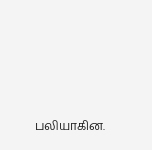பலியாகின.